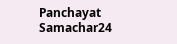Panchayat Samachar24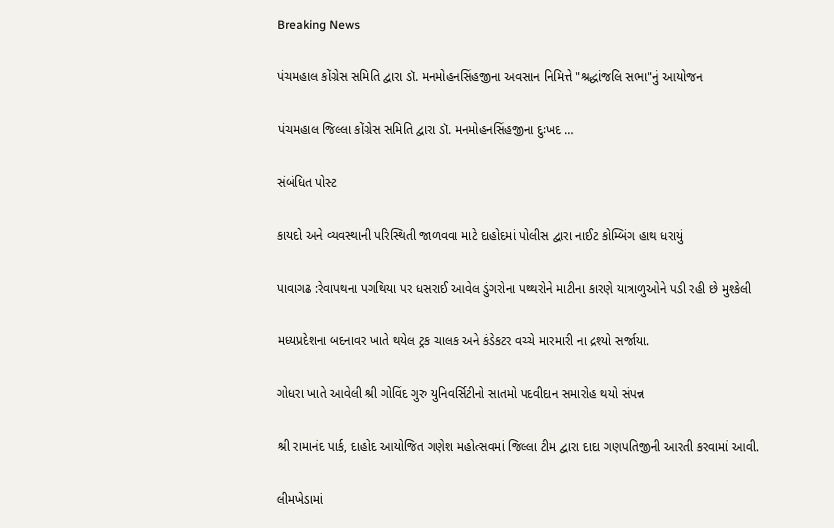Breaking News

પંચમહાલ કોંગ્રેસ સમિતિ દ્વારા ડૉ. મનમોહનસિંહજીના અવસાન નિમિત્તે "શ્રદ્ધાંજલિ સભા"નું આયોજન

પંચમહાલ જિલ્લા કોંગ્રેસ સમિતિ દ્વારા ડૉ. મનમોહનસિંહજીના દુઃખદ …

સંબંધિત પોસ્ટ

કાયદો અને વ્યવસ્થાની પરિસ્થિતી જાળવવા માટે દાહોદમાં પોલીસ દ્વારા નાઈટ કોમ્બિંગ હાથ ધરાયું

પાવાગઢ :રેવાપથના પગથિયા પર ધસરાઈ આવેલ ડુંગરોના પથ્થરોને માટીના કારણે યાત્રાળુઓને પડી રહી છે મુશ્કેલી

મધ્યપ્રદેશના બદનાવર ખાતે થયેલ ટ્રક ચાલક અને કંડેકટર વચ્ચે મારમારી ના દ્રશ્યો સર્જાયા.

ગોધરા ખાતે આવેલી શ્રી ગોવિંદ ગુરુ યુનિવર્સિટીનો સાતમો પદવીદાન સમારોહ થયો સંપન્ન

શ્રી રામાનંદ પાર્ક, દાહોદ આયોજિત ગણેશ મહોત્સવમાં જિલ્લા ટીમ દ્વારા દાદા ગણપતિજીની આરતી કરવામાં આવી.

લીમખેડામાં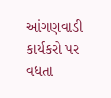આંગણવાડી કાર્યકરો પર વધતા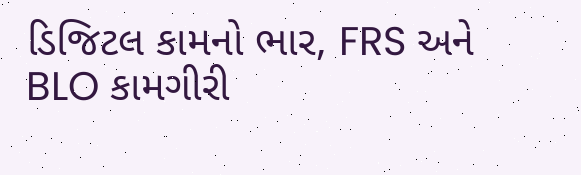ડિજિટલ કામનો ભાર, FRS અને BLO કામગીરી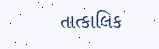તાત્કાલિક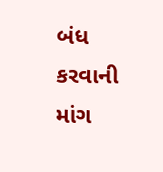બંધ કરવાની માંગ